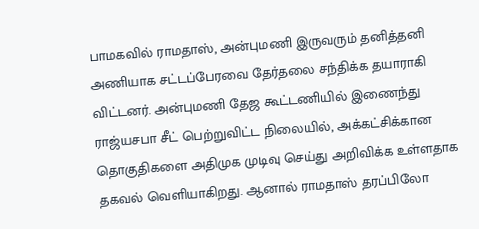பாமகவில் ராமதாஸ், அன்புமணி இருவரும் தனித்தனி அணியாக சட்டப்பேரவை தேர்தலை சந்திக்க தயாராகி விட்டனர். அன்புமணி தேஜ கூட்டணியில் இணைந்து ராஜ்யசபா சீட் பெற்றுவிட்ட நிலையில், அக்கட்சிக்கான தொகுதிகளை அதிமுக முடிவு செய்து அறிவிக்க உள்ளதாக தகவல் வெளியாகிறது. ஆனால் ராமதாஸ் தரப்பிலோ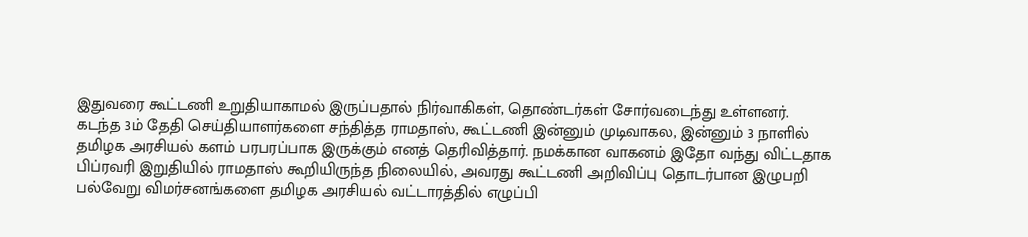இதுவரை கூட்டணி உறுதியாகாமல் இருப்பதால் நிர்வாகிகள், தொண்டர்கள் சோர்வடைந்து உள்ளனர்.
கடந்த 3ம் தேதி செய்தியாளர்களை சந்தித்த ராமதாஸ், கூட்டணி இன்னும் முடிவாகல, இன்னும் 3 நாளில் தமிழக அரசியல் களம் பரபரப்பாக இருக்கும் எனத் தெரிவித்தார். நமக்கான வாகனம் இதோ வந்து விட்டதாக பிப்ரவரி இறுதியில் ராமதாஸ் கூறியிருந்த நிலையில், அவரது கூட்டணி அறிவிப்பு தொடர்பான இழுபறி பல்வேறு விமர்சனங்களை தமிழக அரசியல் வட்டாரத்தில் எழுப்பி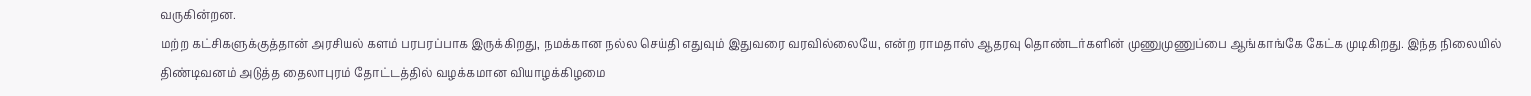வருகின்றன.
மற்ற கட்சிகளுக்குத்தான் அரசியல் களம் பரபரப்பாக இருக்கிறது, நமக்கான நல்ல செய்தி எதுவும் இதுவரை வரவில்லையே, என்ற ராமதாஸ் ஆதரவு தொண்டர்களின் முணுமுணுப்பை ஆங்காங்கே கேட்க முடிகிறது. இந்த நிலையில் திண்டிவனம் அடுத்த தைலாபுரம் தோட்டத்தில் வழக்கமான வியாழக்கிழமை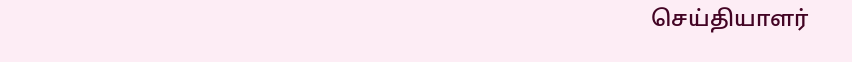செய்தியாளர்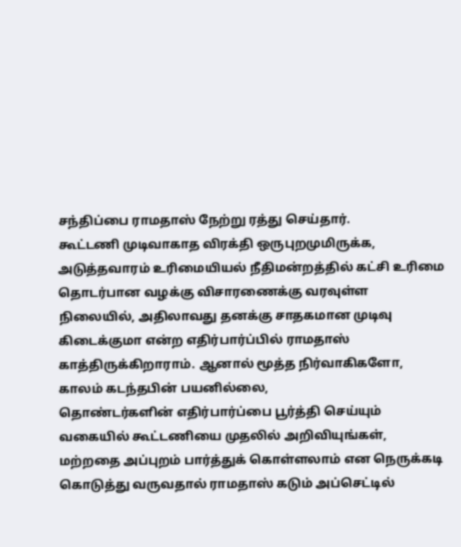சந்திப்பை ராமதாஸ் நேற்று ரத்து செய்தார்.
கூட்டணி முடிவாகாத விரக்தி ஒருபுறமுமிருக்க, அடுத்தவாரம் உரிமையியல் நீதிமன்றத்தில் கட்சி உரிமை தொடர்பான வழக்கு விசாரணைக்கு வரவுள்ள நிலையில், அதிலாவது தனக்கு சாதகமான முடிவு கிடைக்குமா என்ற எதிர்பார்ப்பில் ராமதாஸ் காத்திருக்கிறாராம். ஆனால் மூத்த நிர்வாகிகளோ, காலம் கடந்தபின் பயனில்லை,
தொண்டர்களின் எதிர்பார்ப்பை பூர்த்தி செய்யும் வகையில் கூட்டணியை முதலில் அறிவியுங்கள், மற்றதை அப்புறம் பார்த்துக் கொள்ளலாம் என நெருக்கடி கொடுத்து வருவதால் ராமதாஸ் கடும் அப்செட்டில்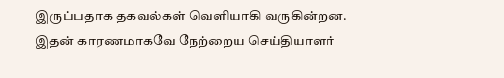இருப்பதாக தகவல்கள் வெளியாகி வருகின்றன. இதன் காரணமாகவே நேற்றைய செய்தியாளர்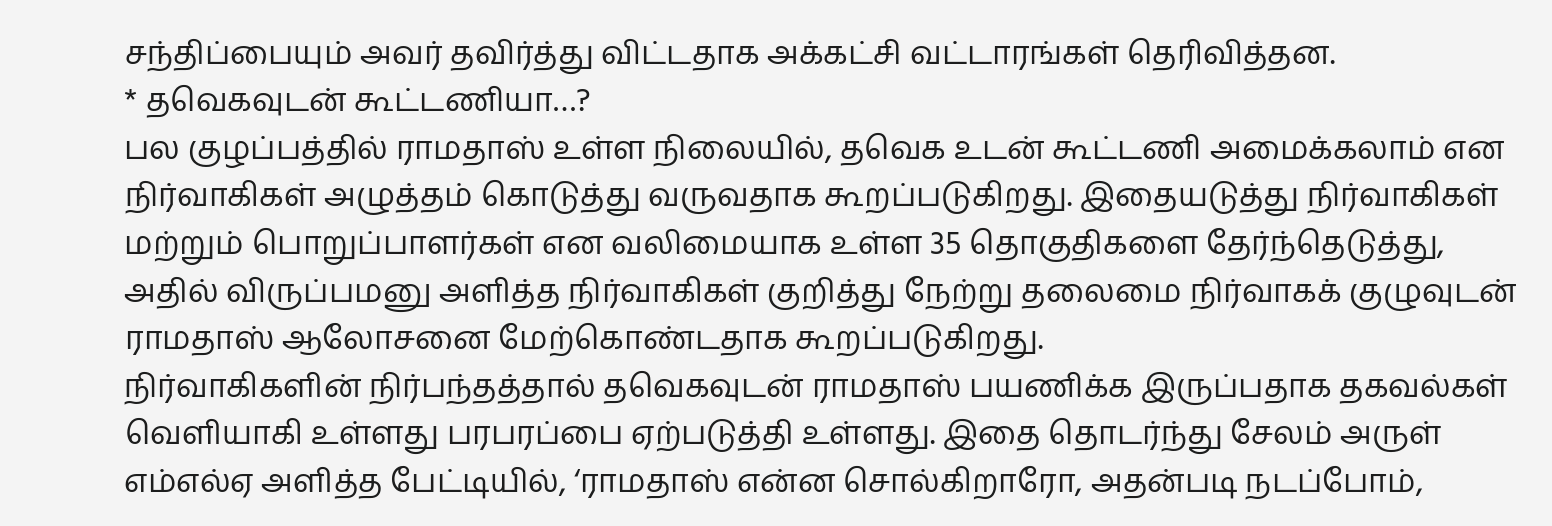சந்திப்பையும் அவர் தவிர்த்து விட்டதாக அக்கட்சி வட்டாரங்கள் தெரிவித்தன.
* தவெகவுடன் கூட்டணியா…?
பல குழப்பத்தில் ராமதாஸ் உள்ள நிலையில், தவெக உடன் கூட்டணி அமைக்கலாம் என நிர்வாகிகள் அழுத்தம் கொடுத்து வருவதாக கூறப்படுகிறது. இதையடுத்து நிர்வாகிகள் மற்றும் பொறுப்பாளர்கள் என வலிமையாக உள்ள 35 தொகுதிகளை தேர்ந்தெடுத்து, அதில் விருப்பமனு அளித்த நிர்வாகிகள் குறித்து நேற்று தலைமை நிர்வாகக் குழுவுடன் ராமதாஸ் ஆலோசனை மேற்கொண்டதாக கூறப்படுகிறது.
நிர்வாகிகளின் நிர்பந்தத்தால் தவெகவுடன் ராமதாஸ் பயணிக்க இருப்பதாக தகவல்கள் வெளியாகி உள்ளது பரபரப்பை ஏற்படுத்தி உள்ளது. இதை தொடர்ந்து சேலம் அருள் எம்எல்ஏ அளித்த பேட்டியில், ‘ராமதாஸ் என்ன சொல்கிறாரோ, அதன்படி நடப்போம்,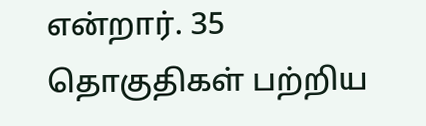என்றார். 35 தொகுதிகள் பற்றிய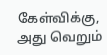கேள்விக்கு, அது வெறும்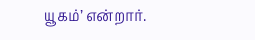யூகம்’ என்றார்.